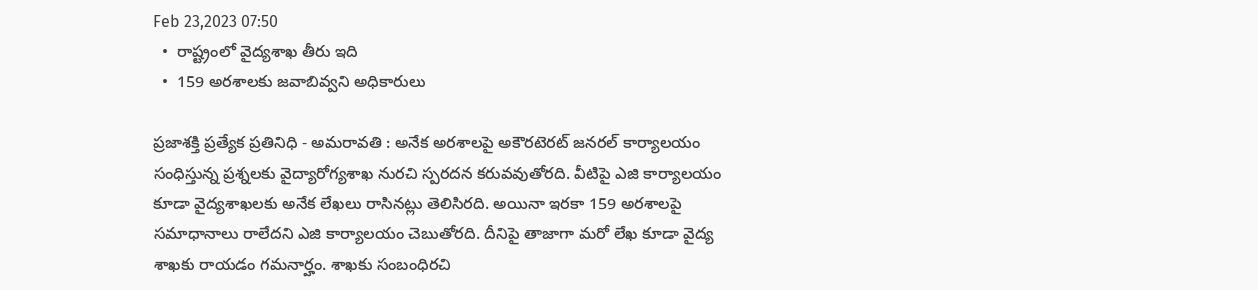Feb 23,2023 07:50
  •  రాష్ట్రంలో వైద్యశాఖ తీరు ఇది
  •  159 అరశాలకు జవాబివ్వని అధికారులు

ప్రజాశక్తి ప్రత్యేక ప్రతినిధి - అమరావతి : అనేక అరశాలపై అకౌరటెరట్‌ జనరల్‌ కార్యాలయం సంధిస్తున్న ప్రశ్నలకు వైద్యారోగ్యశాఖ నురచి స్పరదన కరువవుతోరది. వీటిపై ఎజి కార్యాలయం కూడా వైద్యశాఖలకు అనేక లేఖలు రాసినట్లు తెలిసిరది. అయినా ఇరకా 159 అరశాలపై సమాధానాలు రాలేదని ఎజి కార్యాలయం చెబుతోరది. దీనిపై తాజాగా మరో లేఖ కూడా వైద్య శాఖకు రాయడం గమనార్హం. శాఖకు సంబంధిరచి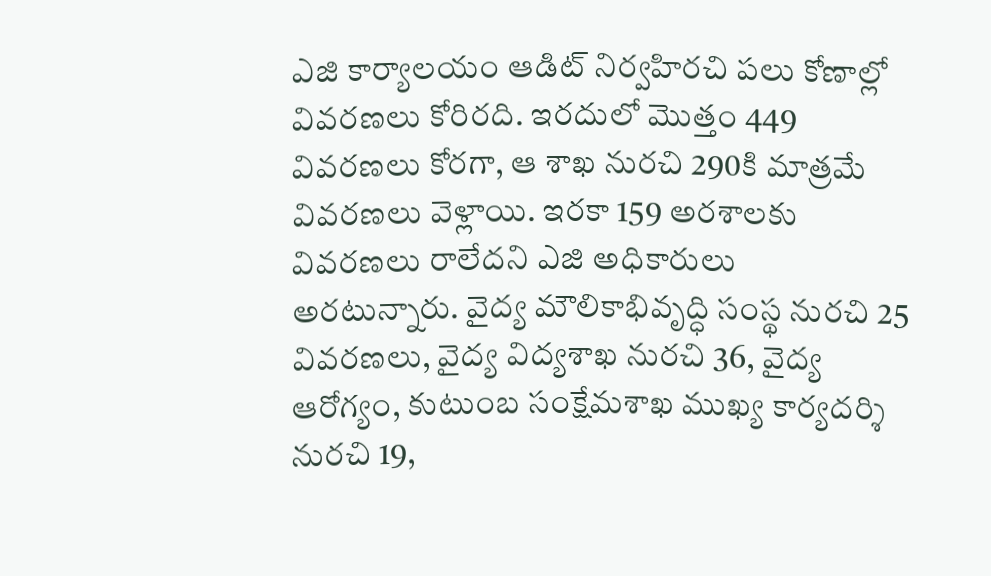ఎజి కార్యాలయం ఆడిట్‌ నిర్వహిరచి పలు కోణాల్లో వివరణలు కోరిరది. ఇరదులో మొత్తం 449 వివరణలు కోరగా, ఆ శాఖ నురచి 290కి మాత్రమే వివరణలు వెళ్లాయి. ఇరకా 159 అరశాలకు వివరణలు రాలేదని ఎజి అధికారులు అరటున్నారు. వైద్య మౌలికాభివృద్ధి సంస్థ నురచి 25 వివరణలు, వైద్య విద్యశాఖ నురచి 36, వైద్య ఆరోగ్యం, కుటుంబ సంక్షేమశాఖ ముఖ్య కార్యదర్శి నురచి 19,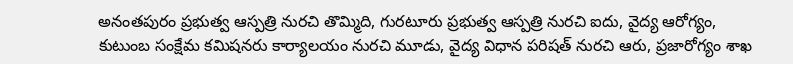అనంతపురం ప్రభుత్వ ఆస్పత్రి నురచి తొమ్మిది, గురటూరు ప్రభుత్వ ఆస్పత్రి నురచి ఐదు, వైద్య ఆరోగ్యం, కుటుంబ సంక్షేమ కమిషనరు కార్యాలయం నురచి మూడు, వైద్య విధాన పరిషత్‌ నురచి ఆరు, ప్రజారోగ్యం శాఖ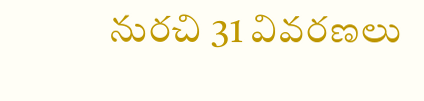నురచి 31 వివరణలు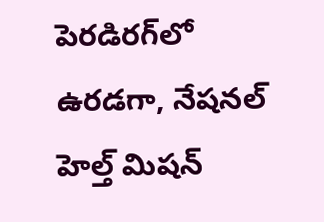పెరడిరగ్‌లో ఉరడగా, నేషనల్‌ హెల్త్‌ మిషన్‌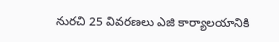నురచి 25 వివరణలు ఎజి కార్యాలయానికి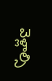వెళ్లాల్సి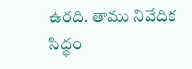ఉరది. తాము నివేదిక సిద్ధం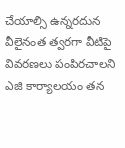చేయాల్సి ఉన్నరదున వీలైనంత త్వరగా వీటిపై వివరణలు పంపిరచాలని ఎజి కార్యాలయం తన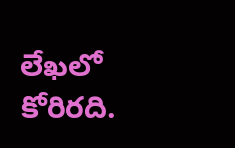లేఖలో కోరిరది.